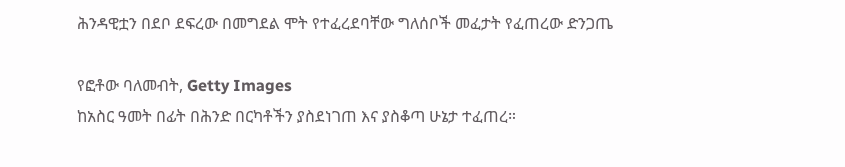ሕንዳዊቷን በደቦ ደፍረው በመግደል ሞት የተፈረደባቸው ግለሰቦች መፈታት የፈጠረው ድንጋጤ

የፎቶው ባለመብት, Getty Images
ከአስር ዓመት በፊት በሕንድ በርካቶችን ያስደነገጠ እና ያስቆጣ ሁኔታ ተፈጠረ።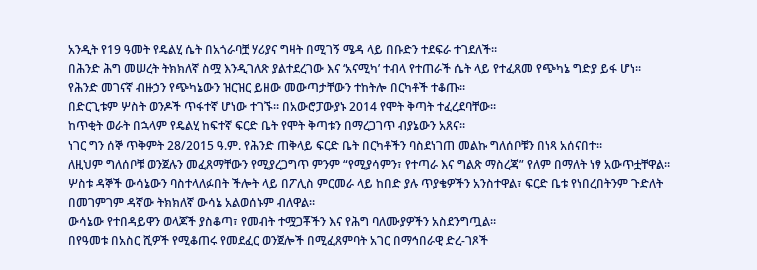አንዲት የ19 ዓመት የዴልሂ ሴት በአጎራባቿ ሃሪያና ግዛት በሚገኝ ሜዳ ላይ በቡድን ተደፍራ ተገደለች።
በሕንድ ሕግ መሠረት ትክክለኛ ስሟ እንዲገለጽ ያልተደረገው እና ‘አናሚካ’ ተብላ የተጠራች ሴት ላይ የተፈጸመ የጭካኔ ግድያ ይፋ ሆነ።
የሕንድ መገናኛ ብዙኃን የጭካኔውን ዝርዝር ይዘው መውጣታቸውን ተከትሎ በርካቶች ተቆጡ።
በድርጊቱም ሦስት ወንዶች ጥፋተኛ ሆነው ተገኙ። በአውሮፓውያኑ 2014 የሞት ቅጣት ተፈረደባቸው።
ከጥቂት ወራት በኋላም የዴልሂ ከፍተኛ ፍርድ ቤት የሞት ቅጣቱን በማረጋገጥ ብያኔውን አጸና።
ነገር ግን ሰኞ ጥቅምት 28/2015 ዓ.ም. የሕንድ ጠቅላይ ፍርድ ቤት በርካቶችን ባስደነገጠ መልኩ ግለሰቦቹን በነጻ አሰናበተ።
ለዚህም ግለሰቦቹ ወንጀሉን መፈጸማቸውን የሚያረጋግጥ ምንም “የሚያሳምን፣ የተጣራ እና ግልጽ ማስረጃ” የለም በማለት ነፃ አውጥቷቸዋል።
ሦስቱ ዳኞች ውሳኔውን ባስተላለፉበት ችሎት ላይ በፖሊስ ምርመራ ላይ ከበድ ያሉ ጥያቄዎችን አንስተዋል፣ ፍርድ ቤቱ የነበረበትንም ጉድለት በመገምገም ዳኛው ትክክለኛ ውሳኔ አልወሰኑም ብለዋል።
ውሳኔው የተበዳይዋን ወላጆች ያስቆጣ፣ የመብት ተሟጋቾችን እና የሕግ ባለሙያዎችን አስደንግጧል።
በየዓመቱ በአስር ሺዎች የሚቆጠሩ የመደፈር ወንጀሎች በሚፈጸምባት አገር በማኅበራዊ ድረ-ገጾች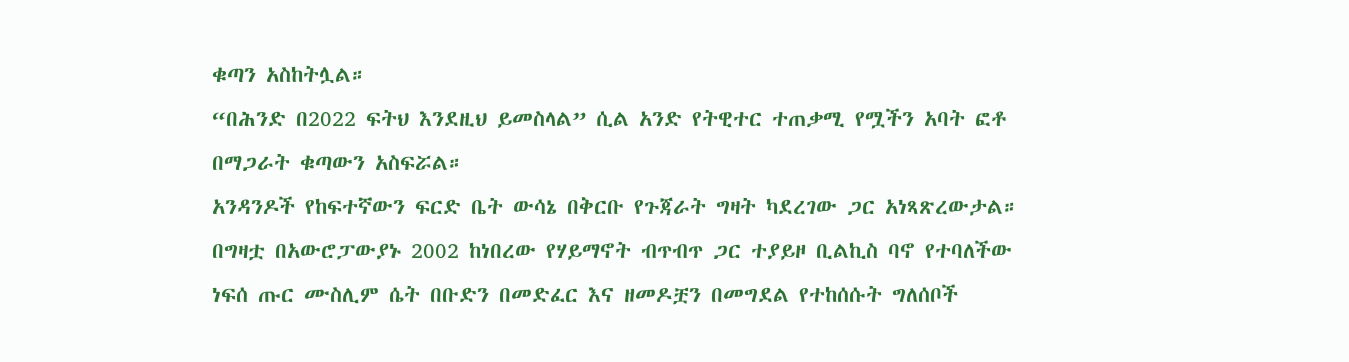ቁጣን አስከትሏል።
“በሕንድ በ2022 ፍትህ እንደዚህ ይመስላል” ሲል አንድ የትዊተር ተጠቃሚ የሟችን አባት ፎቶ በማጋራት ቁጣውን አስፍሯል።
አንዳንዶች የከፍተኛውን ፍርድ ቤት ውሳኔ በቅርቡ የጉጃራት ግዛት ካደረገው ጋር አነጻጽረውታል።
በግዛቷ በአውሮፓውያኑ 2002 ከነበረው የሃይማኖት ብጥብጥ ጋር ተያይዞ ቢልኪስ ባኖ የተባለችው ነፍሰ ጡር ሙስሊም ሴት በቡድን በመድፈር እና ዘመዶቿን በመግደል የተከሰሱት ግለሰቦች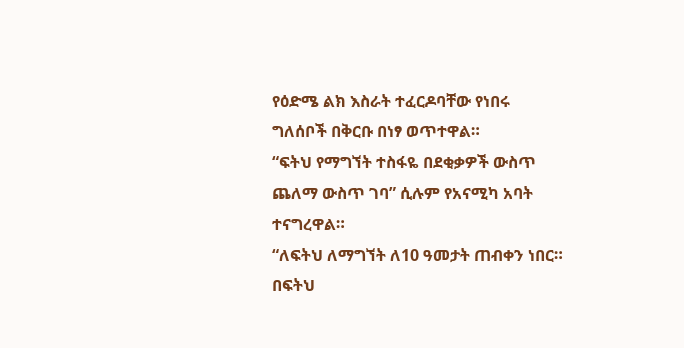የዕድሜ ልክ እስራት ተፈርዶባቸው የነበሩ ግለሰቦች በቅርቡ በነፃ ወጥተዋል።
“ፍትህ የማግኘት ተስፋዬ በደቂቃዎች ውስጥ ጨለማ ውስጥ ገባ” ሲሉም የአናሚካ አባት ተናግረዋል።
“ለፍትህ ለማግኘት ለ10 ዓመታት ጠብቀን ነበር። በፍትህ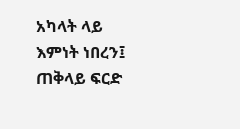አካላት ላይ እምነት ነበረን፤ ጠቅላይ ፍርድ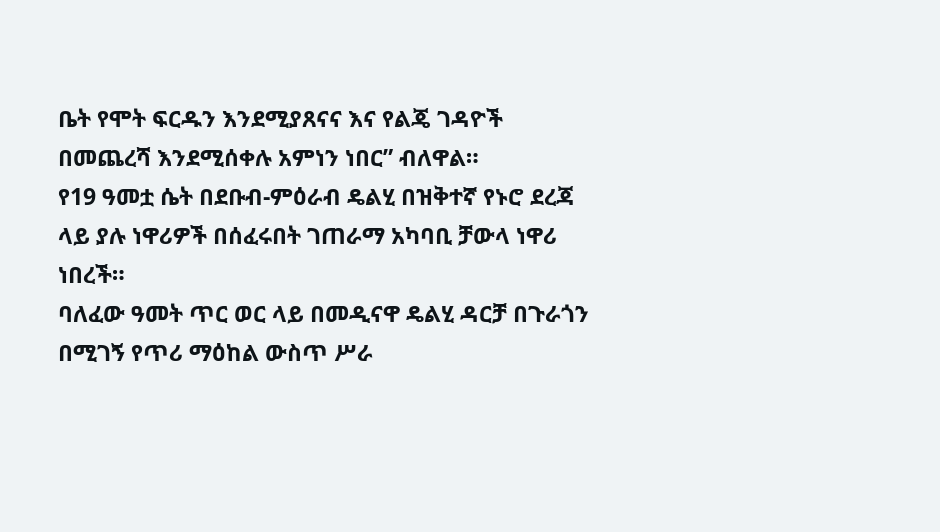ቤት የሞት ፍርዱን እንደሚያጸናና እና የልጄ ገዳዮች በመጨረሻ እንደሚሰቀሉ አምነን ነበር” ብለዋል።
የ19 ዓመቷ ሴት በደቡብ-ምዕራብ ዴልሂ በዝቅተኛ የኑሮ ደረጃ ላይ ያሉ ነዋሪዎች በሰፈሩበት ገጠራማ አካባቢ ቻውላ ነዋሪ ነበረች።
ባለፈው ዓመት ጥር ወር ላይ በመዲናዋ ዴልሂ ዳርቻ በጉራጎን በሚገኝ የጥሪ ማዕከል ውስጥ ሥራ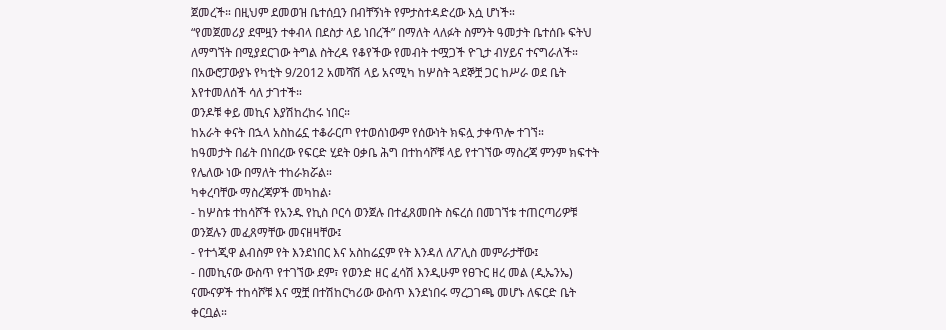ጀመረች። በዚህም ደመወዝ ቤተሰቧን በብቸኝነት የምታስተዳድረው እሷ ሆነች።
“የመጀመሪያ ደሞዟን ተቀብላ በደስታ ላይ ነበረች” በማለት ላለፉት ስምንት ዓመታት ቤተሰቡ ፍትህ ለማግኘት በሚያደርገው ትግል ስትረዳ የቆየችው የመብት ተሟጋች ዮጊታ ብሃይና ተናግራለች።
በአውሮፓውያኑ የካቲት 9/2012 አመሻሽ ላይ አናሚካ ከሦስት ጓደኞቿ ጋር ከሥራ ወደ ቤት እየተመለሰች ሳለ ታገተች።
ወንዶቹ ቀይ መኪና እያሽከረከሩ ነበር።
ከአራት ቀናት በኋላ አስከሬኗ ተቆራርጦ የተወሰነውም የሰውነት ክፍሏ ታቀጥሎ ተገኘ።
ከዓመታት በፊት በነበረው የፍርድ ሂደት ዐቃቤ ሕግ በተከሳሾቹ ላይ የተገኘው ማስረጃ ምንም ክፍተት የሌለው ነው በማለት ተከራክሯል።
ካቀረባቸው ማስረጃዎች መካከል፡
- ከሦስቱ ተከሳሾች የአንዱ የኪስ ቦርሳ ወንጀሉ በተፈጸመበት ስፍረሰ በመገኘቱ ተጠርጣሪዎቹ ወንጀሉን መፈጸማቸው መናዘዛቸው፤
- የተጎጂዋ ልብስም የት እንደነበር እና አስከሬኗም የት እንዳለ ለፖሊስ መምራታቸው፤
- በመኪናው ውስጥ የተገኘው ደም፣ የወንድ ዘር ፈሳሽ እንዲሁም የፀጉር ዘረ መል (ዲኤንኤ) ናሙናዎች ተከሳሾቹ እና ሟቿ በተሽከርካሪው ውስጥ እንደነበሩ ማረጋገጫ መሆኑ ለፍርድ ቤት ቀርቧል።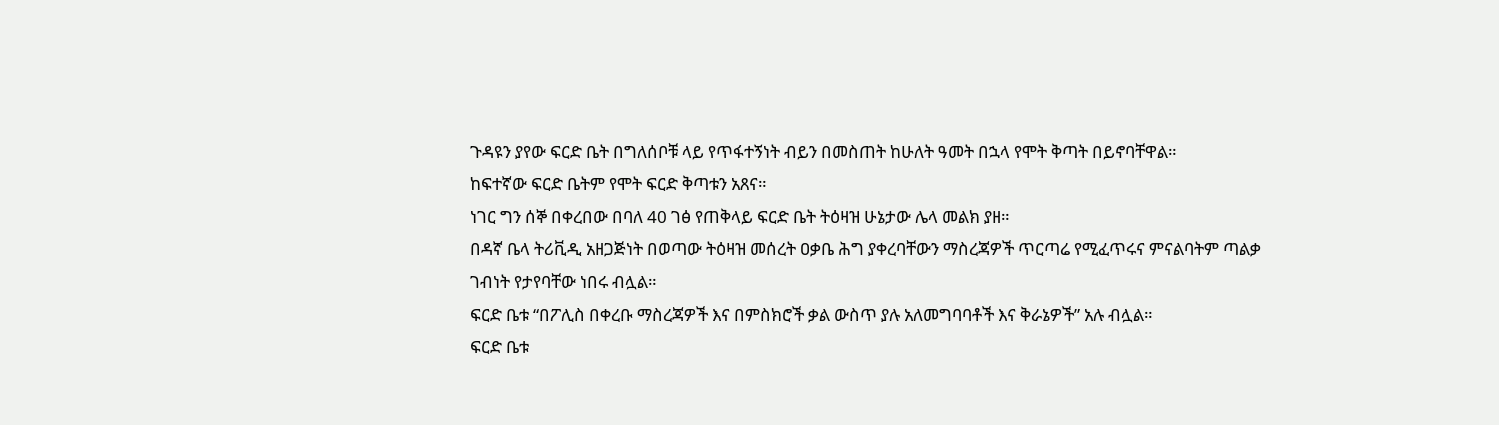ጉዳዩን ያየው ፍርድ ቤት በግለሰቦቹ ላይ የጥፋተኝነት ብይን በመስጠት ከሁለት ዓመት በኋላ የሞት ቅጣት በይኖባቸዋል።
ከፍተኛው ፍርድ ቤትም የሞት ፍርድ ቅጣቱን አጸና።
ነገር ግን ሰኞ በቀረበው በባለ 40 ገፅ የጠቅላይ ፍርድ ቤት ትዕዛዝ ሁኔታው ሌላ መልክ ያዘ።
በዳኛ ቤላ ትሪቪዲ አዘጋጅነት በወጣው ትዕዛዝ መሰረት ዐቃቤ ሕግ ያቀረባቸውን ማስረጃዎች ጥርጣሬ የሚፈጥሩና ምናልባትም ጣልቃ ገብነት የታየባቸው ነበሩ ብሏል።
ፍርድ ቤቱ “በፖሊስ በቀረቡ ማስረጃዎች እና በምስክሮች ቃል ውስጥ ያሉ አለመግባባቶች እና ቅራኔዎች” አሉ ብሏል።
ፍርድ ቤቱ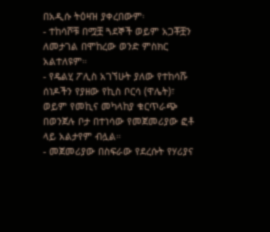በአዲሱ ትዕዛዝ ያቀረበውም፡
- ተከሳሾቹ በሟቿ ጓደኞች ወይም አጋቾቿን ለመታገል በሞከረው ወንድ ምስክር አልተለዩም።
- የዴልሂ ፖሊስ አገኘሁት ያለው የተከሳሹ ሰነዶችን የያዘው የኪስ ቦርሳ (ዋሌት)፣ ወይም የመኪና መካላከያ ቁርጥራጭ በወንጀሉ ቦታ በተነሳው የመጀመሪያው ፎቶ ላይ አልታየም ብሏል።
- መጀመሪያው በስፍራው የደረሱት የሃሪያና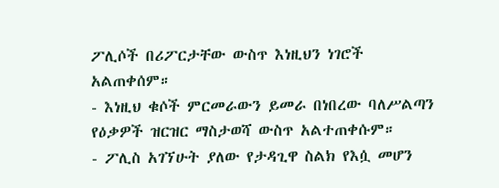ፖሊሶች በሪፖርታቸው ውስጥ እነዚህን ነገሮች አልጠቀሰም።
- እነዚህ ቁሶች ምርመራውን ይመራ በነበረው ባለሥልጣን የዕቃዎች ዝርዝር ማስታወሻ ውስጥ አልተጠቀሱም።
- ፖሊስ አገኘሁት ያለው የታዳጊዋ ስልክ የእሷ መሆን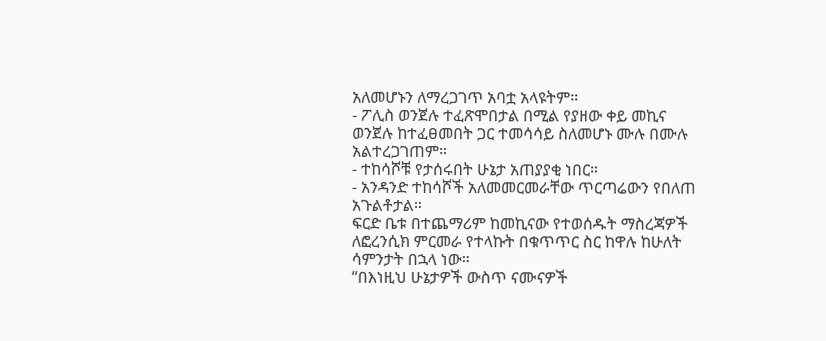አለመሆኑን ለማረጋገጥ አባቷ አላዩትም።
- ፖሊስ ወንጀሉ ተፈጽሞበታል በሚል የያዘው ቀይ መኪና ወንጀሉ ከተፈፀመበት ጋር ተመሳሳይ ስለመሆኑ ሙሉ በሙሉ አልተረጋገጠም።
- ተከሳሾቹ የታሰሩበት ሁኔታ አጠያያቂ ነበር።
- አንዳንድ ተከሳሾች አለመመርመራቸው ጥርጣሬውን የበለጠ አጉልቶታል።
ፍርድ ቤቱ በተጨማሪም ከመኪናው የተወሰዱት ማስረጃዎች ለፎረንሲክ ምርመራ የተላኩት በቁጥጥር ስር ከዋሉ ከሁለት ሳምንታት በኋላ ነው።
“በእነዚህ ሁኔታዎች ውስጥ ናሙናዎች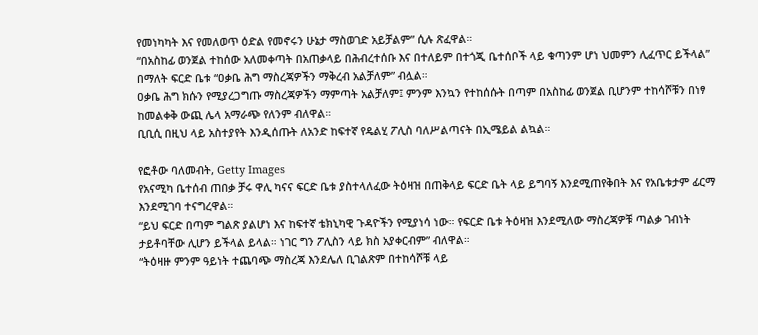የመነካካት እና የመለወጥ ዕድል የመኖሩን ሁኔታ ማስወገድ አይቻልም” ሲሉ ጽፈዋል።
“በአስከፊ ወንጀል ተከሰው አለመቀጣት በአጠቃላይ በሕብረተሰቡ እና በተለይም በተጎጂ ቤተሰቦች ላይ ቁጣንም ሆነ ህመምን ሊፈጥር ይችላል” በማለት ፍርድ ቤቱ “ዐቃቤ ሕግ ማስረጃዎችን ማቅረብ አልቻለም” ብሏል።
ዐቃቤ ሕግ ክሱን የሚያረጋግጡ ማስረጃዎችን ማምጣት አልቻለም፤ ምንም እንኳን የተከሰሱት በጣም በአስከፊ ወንጀል ቢሆንም ተከሳሾቹን በነፃ ከመልቀቅ ውጪ ሌላ አማራጭ የለንም ብለዋል።
ቢቢሲ በዚህ ላይ አስተያየት እንዲሰጡት ለአንድ ከፍተኛ የዴልሂ ፖሊስ ባለሥልጣናት በኢሜይል ልኳል።

የፎቶው ባለመብት, Getty Images
የአናሚካ ቤተሰብ ጠበቃ ቻሩ ዋሊ ካናና ፍርድ ቤቱ ያስተላለፈው ትዕዛዝ በጠቅላይ ፍርድ ቤት ላይ ይግባኝ እንደሚጠየቅበት እና የአቤቱታም ፊርማ እንደሚገባ ተናግረዋል።
“ይህ ፍርድ በጣም ግልጽ ያልሆነ እና ከፍተኛ ቴክኒካዊ ጉዳዮችን የሚያነሳ ነው። የፍርድ ቤቱ ትዕዛዝ እንደሚለው ማስረጃዎቹ ጣልቃ ገብነት ታይቶባቸው ሊሆን ይችላል ይላል። ነገር ግን ፖሊስን ላይ ክስ አያቀርብም” ብለዋል።
“ትዕዛዙ ምንም ዓይነት ተጨባጭ ማስረጃ እንደሌለ ቢገልጽም በተከሳሾቹ ላይ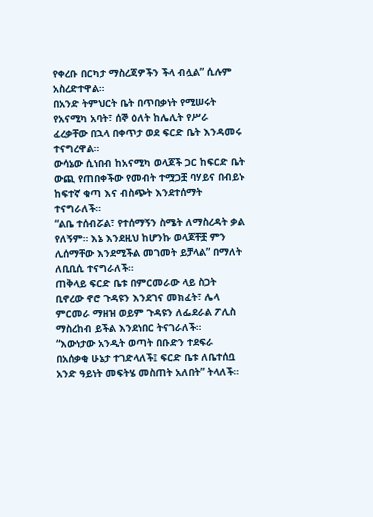የቀረቡ በርካታ ማስረጃዎችን ችላ ብሏል” ሲሉም አስረድተዋል።
በአንድ ትምህርት ቤት በጥበቃነት የሚሠሩት የአናሚካ አባት፣ ሰኞ ዕለት ከሌሊት የሥራ ፈረቃቸው በኋላ በቀጥታ ወደ ፍርድ ቤት እንዳመሩ ተናግረዋል።
ውሳኔው ሲነበብ ከአናሚካ ወላጆች ጋር ከፍርድ ቤት ውጪ የጠበቀችው የመብት ተሟጋቿ ባሃይና በብይኑ ከፍተኛ ቁጣ እና ብስጭት እንደተሰማት ተናግራለች።
“ልቤ ተሰብሯል፣ የተሰማኝን ስሜት ለማስረዳት ቃል የለኝም። እኔ እንደዚህ ከሆንኩ ወላጆቸቿ ምን ሊሰማቸው እንደሚችል መገመት ይቻላል” በማለት ለቢቢሲ ተናግራለች።
ጠቅላይ ፍርድ ቤቱ በምርመራው ላይ ስጋት ቢኖረው ኖሮ ጉዳዩን እንደገና መክፈት፣ ሌላ ምርመራ ማዘዝ ወይም ጉዳዩን ለፌደራል ፖሊስ ማስረከብ ይችል እንደነበር ትናገራለች።
“እውነታው አንዲት ወጣት በቡድን ተደፍራ በአሰቃቂ ሁኔታ ተገድላለች፤ ፍርድ ቤቱ ለቤተሰቧ አንድ ዓይነት መፍትሄ መስጠት አለበት” ትላለች።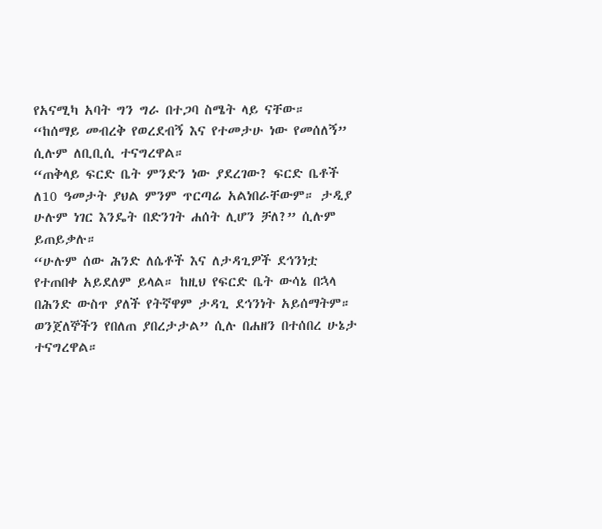የአናሚካ አባት ግን ግራ በተጋባ ስሜት ላይ ናቸው።
“ከሰማይ መብረቅ የወረደብኝ እና የተመታሁ ነው የመሰለኝ” ሲሉም ለቢቢሲ ተናግረዋል።
“ጠቅላይ ፍርድ ቤት ምንድን ነው ያደረገው? ፍርድ ቤቶች ለ10 ዓመታት ያህል ምንም ጥርጣሬ አልነበራቸውም። ታዲያ ሁሉም ነገር እንዴት በድንገት ሐሰት ሊሆን ቻለ?” ሲሉም ይጠይቃሉ።
“ሁሉም ሰው ሕንድ ለሴቶች እና ለታዳጊዎች ደኅንነቷ የተጠበቀ አይደለም ይላል። ከዚህ የፍርድ ቤት ውሳኔ በኋላ በሕንድ ውስጥ ያለች የትኛዋም ታዳጊ ደኅንነት አይሰማትም። ወንጀለኞችን የበለጠ ያበረታታል” ሲሉ በሐዘን በተሰበረ ሁኔታ ተናግረዋል።